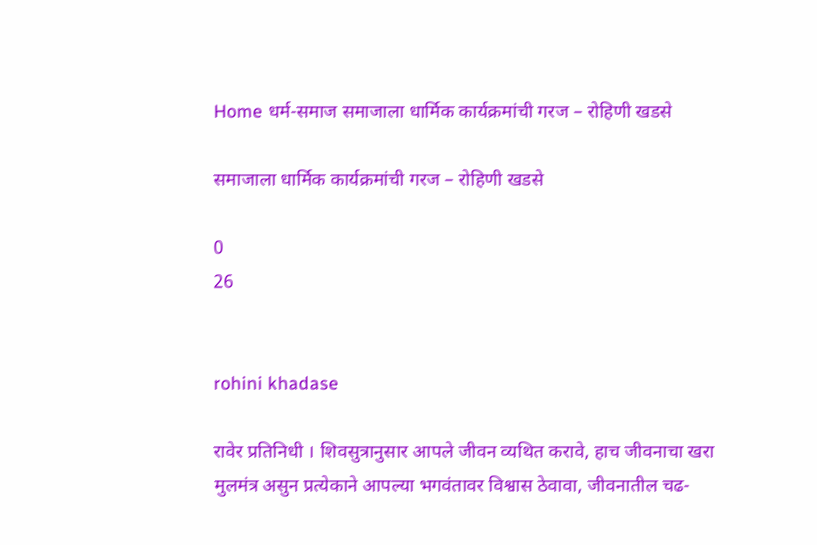Home धर्म-समाज समाजाला धार्मिक कार्यक्रमांची गरज – रोहिणी खडसे

समाजाला धार्मिक कार्यक्रमांची गरज – रोहिणी खडसे

0
26


rohini khadase

रावेर प्रतिनिधी । शिवसुत्रानुसार आपले जीवन व्यथित करावे, हाच जीवनाचा खरा मुलमंत्र असुन प्रत्येकाने आपल्या भगवंतावर विश्वास ठेवावा, जीवनातील चढ-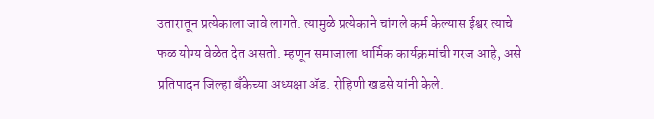उतारातून प्रत्येकाला जावे लागते. त्यामुळे प्रत्येकाने चांगले कर्म केल्यास ईश्वर त्याचे फळ योग्य वेळेत देत असतो. म्हणून समाजाला धार्मिक कार्यक्रमांची गरज आहे, असे प्रतिपादन जिल्हा बँकेच्या अध्यक्षा ॲड. रोहिणी खडसे यांनी केले.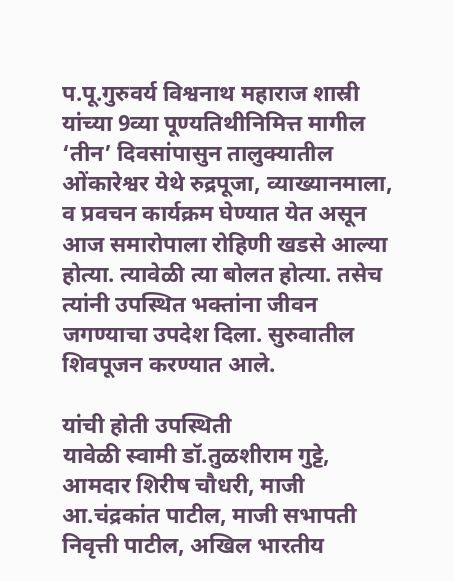प.पू.गुरुवर्य विश्वनाथ महाराज शास्री यांच्या 9व्या पूण्यतिथीनिमित्त मागील ‘तीन’ दिवसांपासुन तालुक्यातील ओंकारेश्वर येथे रुद्रपूजा, व्याख्यानमाला, व प्रवचन कार्यक्रम घेण्यात येत असून आज समारोपाला रोहिणी खडसे आल्या होत्या. त्यावेळी त्या बोलत होत्या. तसेच त्यांनी उपस्थित भक्तांना जीवन जगण्याचा उपदेश दिला. सुरुवातील शिवपूजन करण्यात आले.

यांची होती उपस्थिती
यावेळी स्वामी डॉ.तुळशीराम गुट्टे, आमदार शिरीष चौधरी, माजी आ.चंद्रकांत पाटील, माजी सभापती निवृत्ती पाटील, अखिल भारतीय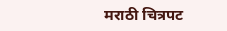मराठी चित्रपट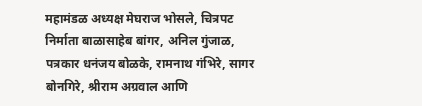महामंडळ अध्यक्ष मेघराज भोसले, चित्रपट निर्माता बाळासाहेब बांगर, अनिल गुंजाळ, पत्रकार धनंजय बोळके, रामनाथ गंभिरे, सागर बोनगिरे, श्रीराम अग्रवाल आणि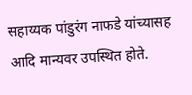सहाय्यक पांडुरंग नाफडे यांच्यासह आदि मान्यवर उपस्थित होते.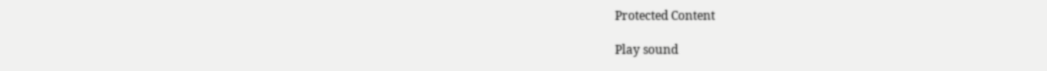Protected Content

Play sound